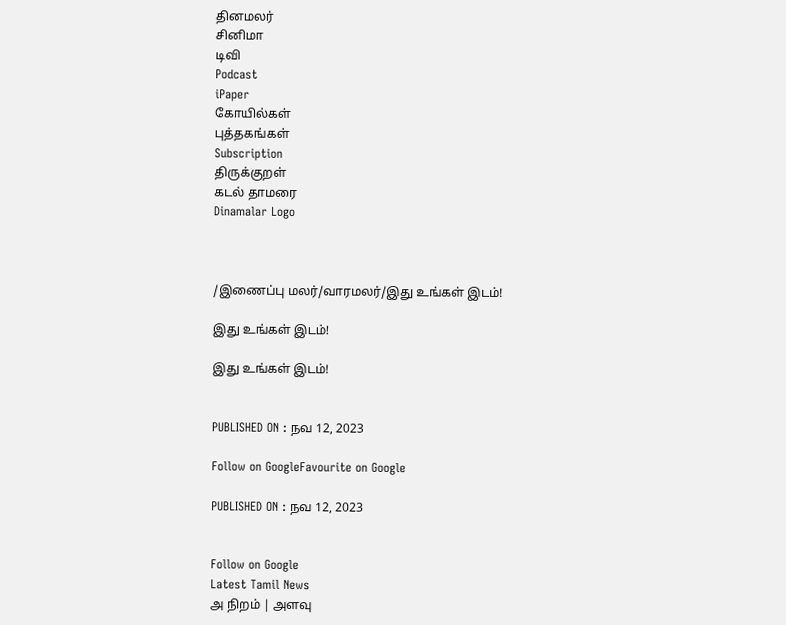தினமலர்
சினிமா
டிவி
Podcast
iPaper
கோயில்கள்
புத்தகங்கள்
Subscription
திருக்குறள்
கடல் தாமரை
Dinamalar Logo



/இணைப்பு மலர்/வாரமலர்/இது உங்கள் இடம்!

இது உங்கள் இடம்!

இது உங்கள் இடம்!


PUBLISHED ON : நவ 12, 2023

Follow on GoogleFavourite on Google

PUBLISHED ON : நவ 12, 2023


Follow on Google
Latest Tamil News
அ நிறம் | அளவு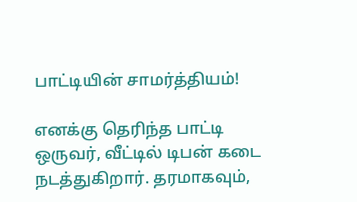பாட்டியின் சாமர்த்தியம்!

எனக்கு தெரிந்த பாட்டி ஒருவர், வீட்டில் டிபன் கடை நடத்துகிறார். தரமாகவும்,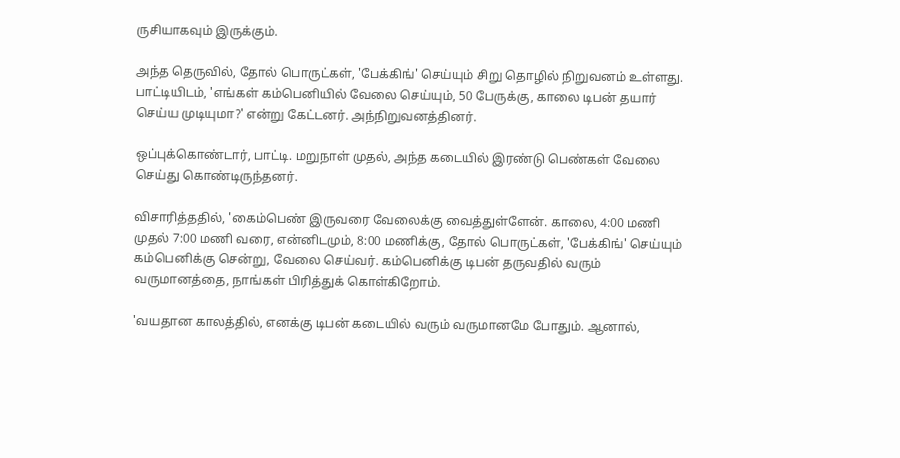ருசியாகவும் இருக்கும்.

அந்த தெருவில், தோல் பொருட்கள், 'பேக்கிங்' செய்யும் சிறு தொழில் நிறுவனம் உள்ளது. பாட்டியிடம், 'எங்கள் கம்பெனியில் வேலை செய்யும், 50 பேருக்கு, காலை டிபன் தயார் செய்ய முடியுமா?' என்று கேட்டனர். அந்நிறுவனத்தினர்.

ஒப்புக்கொண்டார், பாட்டி. மறுநாள் முதல், அந்த கடையில் இரண்டு பெண்கள் வேலை செய்து கொண்டிருந்தனர்.

விசாரித்ததில், 'கைம்பெண் இருவரை வேலைக்கு வைத்துள்ளேன். காலை, 4:00 மணி முதல் 7:00 மணி வரை, என்னிடமும், 8:00 மணிக்கு, தோல் பொருட்கள், 'பேக்கிங்' செய்யும் கம்பெனிக்கு சென்று, வேலை செய்வர். கம்பெனிக்கு டிபன் தருவதில் வரும் வருமானத்தை, நாங்கள் பிரித்துக் கொள்கிறோம்.

'வயதான காலத்தில், எனக்கு டிபன் கடையில் வரும் வருமானமே போதும். ஆனால்,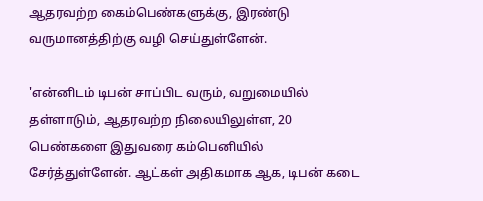ஆதரவற்ற கைம்பெண்களுக்கு, இரண்டு வருமானத்திற்கு வழி செய்துள்ளேன்.

'என்னிடம் டிபன் சாப்பிட வரும், வறுமையில் தள்ளாடும், ஆதரவற்ற நிலையிலுள்ள, 20 பெண்களை இதுவரை கம்பெனியில் சேர்த்துள்ளேன். ஆட்கள் அதிகமாக ஆக, டிபன் கடை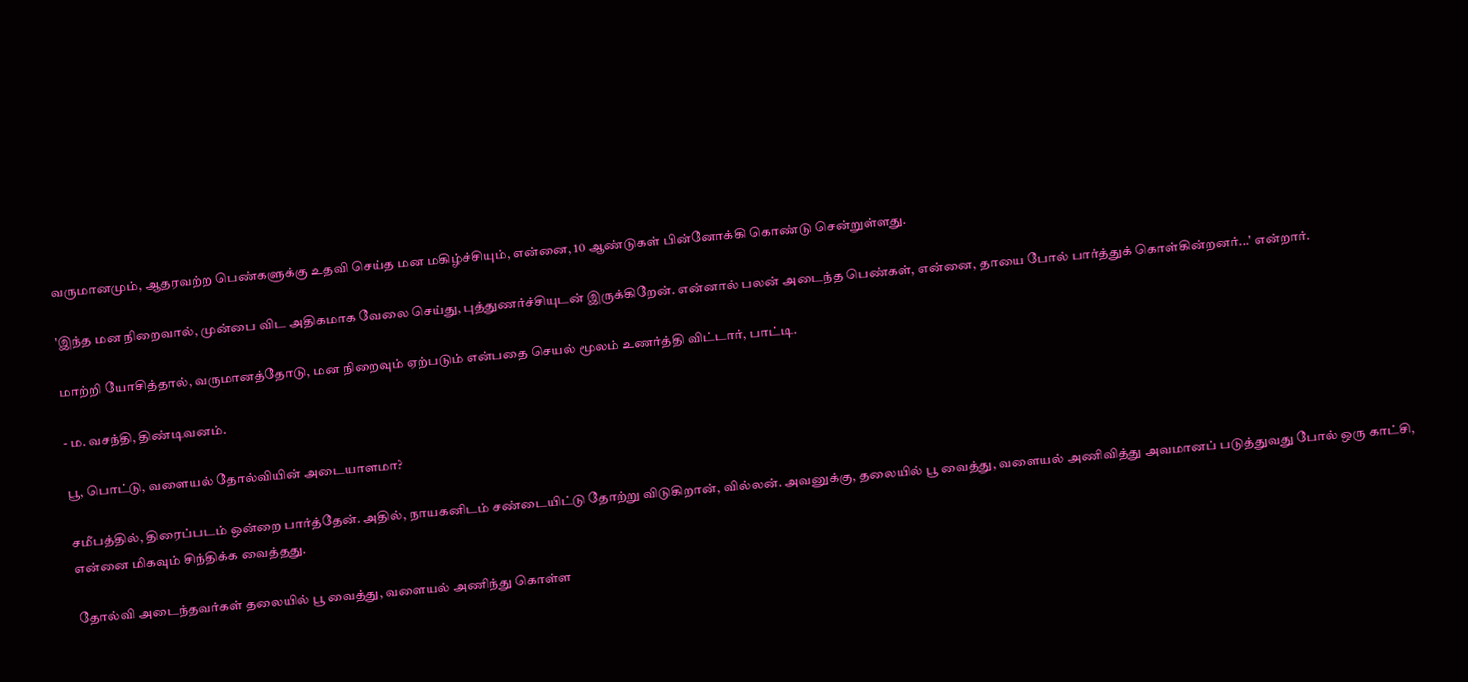வருமானமும், ஆதரவற்ற பெண்களுக்கு உதவி செய்த மன மகிழ்ச்சியும், என்னை, 10 ஆண்டுகள் பின்னோக்கி கொண்டு சென்றுள்ளது.

'இந்த மன நிறைவால், முன்பை விட அதிகமாக வேலை செய்து, புத்துணர்ச்சியுடன் இருக்கிறேன். என்னால் பலன் அடைந்த பெண்கள், என்னை, தாயை போல் பார்த்துக் கொள்கின்றனர்...' என்றார்.

மாற்றி யோசித்தால், வருமானத்தோடு, மன நிறைவும் ஏற்படும் என்பதை செயல் மூலம் உணர்த்தி விட்டார், பாட்டி.

- ம. வசந்தி, திண்டிவனம்.

பூ, பொட்டு, வளையல் தோல்வியின் அடையாளமா?

சமீபத்தில், திரைப்படம் ஒன்றை பார்த்தேன். அதில், நாயகனிடம் சண்டையிட்டு தோற்று விடுகிறான், வில்லன். அவனுக்கு, தலையில் பூ வைத்து, வளையல் அணிவித்து அவமானப் படுத்துவது போல் ஒரு காட்சி, என்னை மிகவும் சிந்திக்க வைத்தது.

தோல்வி அடைந்தவர்கள் தலையில் பூ வைத்து, வளையல் அணிந்து கொள்ள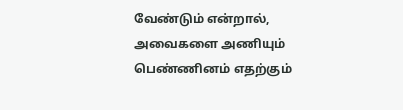வேண்டும் என்றால், அவைகளை அணியும் பெண்ணினம் எதற்கும்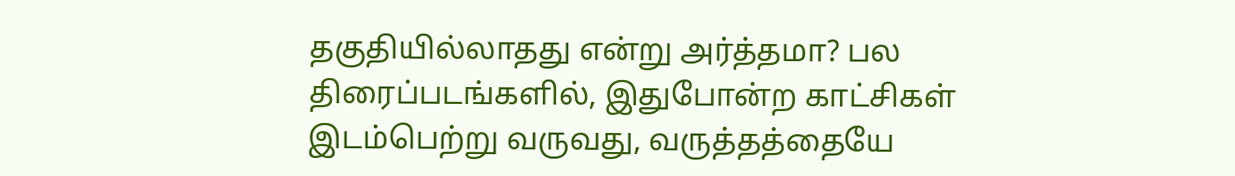தகுதியில்லாதது என்று அர்த்தமா? பல திரைப்படங்களில், இதுபோன்ற காட்சிகள் இடம்பெற்று வருவது, வருத்தத்தையே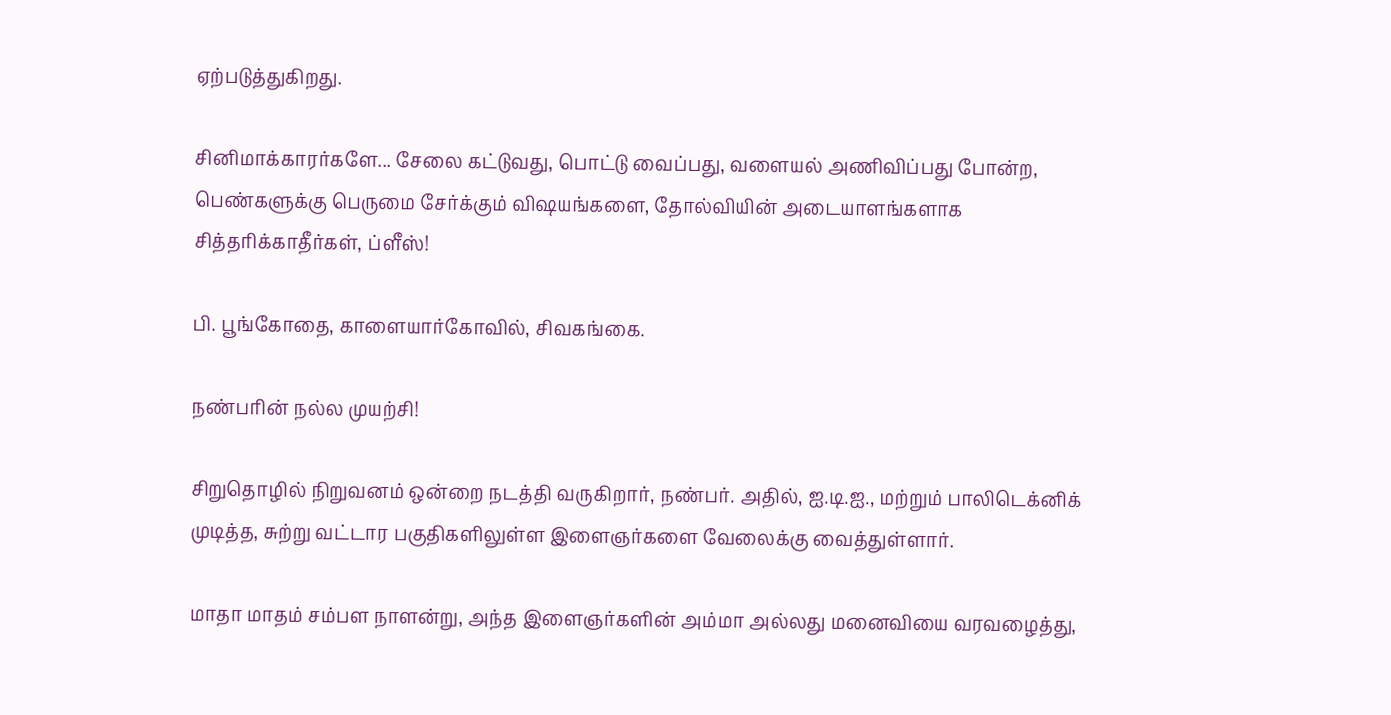ஏற்படுத்துகிறது.

சினிமாக்காரர்களே... சேலை கட்டுவது, பொட்டு வைப்பது, வளையல் அணிவிப்பது போன்ற, பெண்களுக்கு பெருமை சேர்க்கும் விஷயங்களை, தோல்வியின் அடையாளங்களாக சித்தரிக்காதீர்கள், ப்ளீஸ்!

பி. பூங்கோதை, காளையார்கோவில், சிவகங்கை.

நண்பரின் நல்ல முயற்சி!

சிறுதொழில் நிறுவனம் ஒன்றை நடத்தி வருகிறார், நண்பர். அதில், ஐ.டி.ஐ., மற்றும் பாலிடெக்னிக் முடித்த, சுற்று வட்டார பகுதிகளிலுள்ள இளைஞர்களை வேலைக்கு வைத்துள்ளார்.

மாதா மாதம் சம்பள நாளன்று, அந்த இளைஞர்களின் அம்மா அல்லது மனைவியை வரவழைத்து,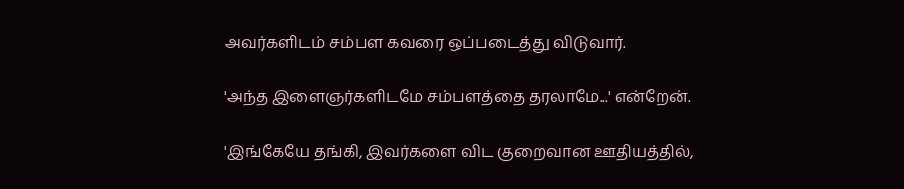அவர்களிடம் சம்பள கவரை ஒப்படைத்து விடுவார்.

'அந்த இளைஞர்களிடமே சம்பளத்தை தரலாமே...' என்றேன்.

'இங்கேயே தங்கி, இவர்களை விட குறைவான ஊதியத்தில்,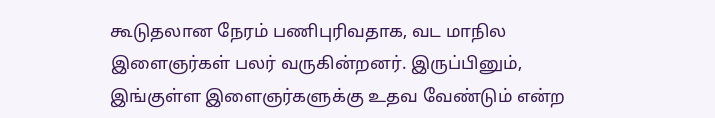கூடுதலான நேரம் பணிபுரிவதாக, வட மாநில இளைஞர்கள் பலர் வருகின்றனர். இருப்பினும், இங்குள்ள இளைஞர்களுக்கு உதவ வேண்டும் என்ற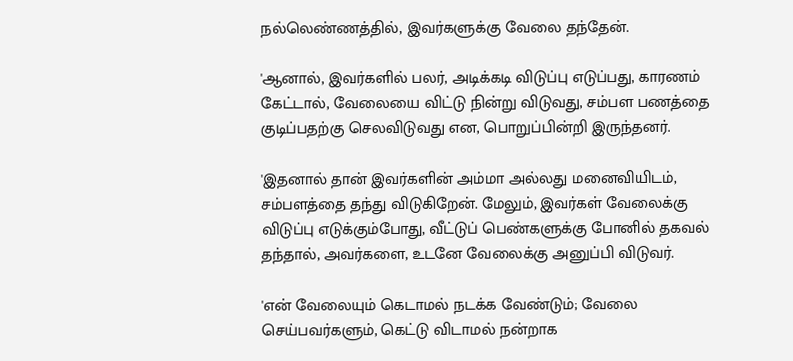நல்லெண்ணத்தில், இவர்களுக்கு வேலை தந்தேன்.

'ஆனால், இவர்களில் பலர், அடிக்கடி விடுப்பு எடுப்பது, காரணம் கேட்டால், வேலையை விட்டு நின்று விடுவது, சம்பள பணத்தை குடிப்பதற்கு செலவிடுவது என, பொறுப்பின்றி இருந்தனர்.

'இதனால் தான் இவர்களின் அம்மா அல்லது மனைவியிடம், சம்பளத்தை தந்து விடுகிறேன். மேலும், இவர்கள் வேலைக்கு விடுப்பு எடுக்கும்போது, வீட்டுப் பெண்களுக்கு போனில் தகவல் தந்தால், அவர்களை, உடனே வேலைக்கு அனுப்பி விடுவர்.

'என் வேலையும் கெடாமல் நடக்க வேண்டும்; வேலை செய்பவர்களும், கெட்டு விடாமல் நன்றாக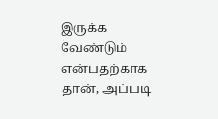இருக்க வேண்டும் என்பதற்காக தான், அப்படி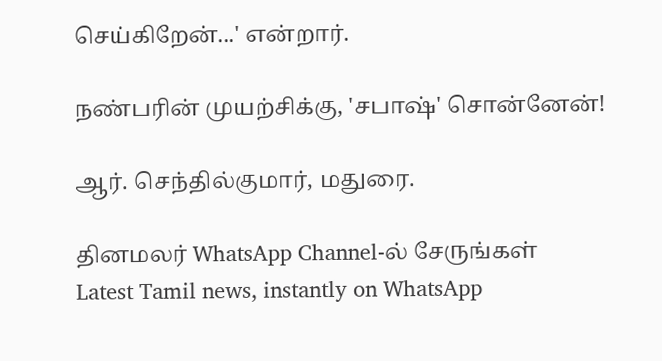செய்கிறேன்...' என்றார்.

நண்பரின் முயற்சிக்கு, 'சபாஷ்' சொன்னேன்!

ஆர். செந்தில்குமார், மதுரை.

தினமலர் WhatsApp Channel-ல் சேருங்கள்
Latest Tamil news, instantly on WhatsApp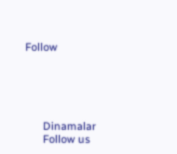Follow





      Dinamalar
      Follow us